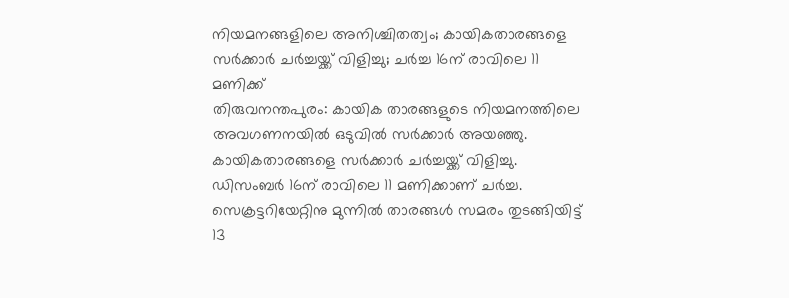നിയമനങ്ങളിലെ അനിശ്ചിതത്വം; കായികതാരങ്ങളെ സർക്കാർ ചർച്ചയ്ക്ക് വിളിച്ചു; ചർച്ച 16ന് രാവിലെ 11 മണിക്ക്
തിരുവനന്തപുരം: കായിക താരങ്ങളുടെ നിയമനത്തിലെ അവഗണനയിൽ ഒടുവിൽ സർക്കാർ അയഞ്ഞു. കായികതാരങ്ങളെ സർക്കാർ ചർച്ചയ്ക്ക് വിളിച്ചു. ഡിസംബർ 16ന് രാവിലെ 11 മണിക്കാണ് ചർച്ച. സെക്രട്ടറിയേറ്റിനു മുന്നിൽ താരങ്ങൾ സമരം തുടങ്ങിയിട്ട് 13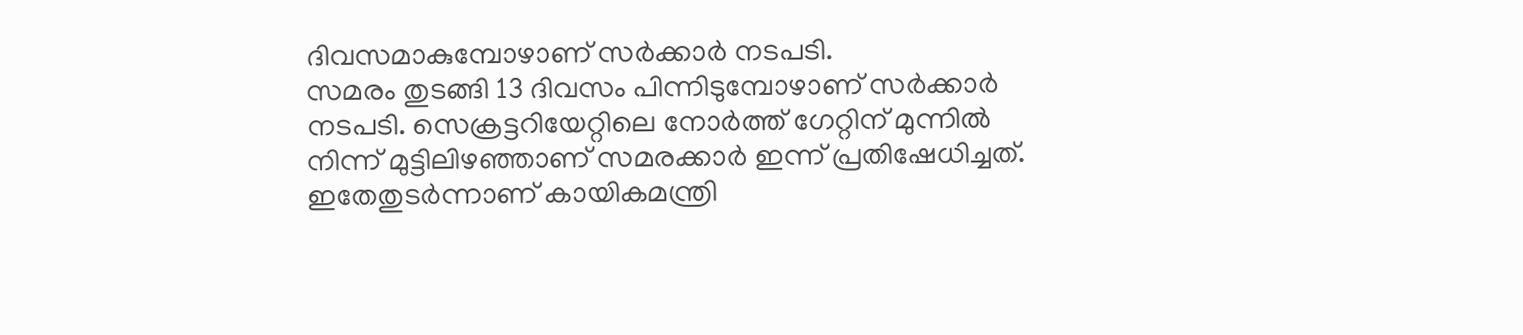ദിവസമാകുമ്പോഴാണ് സർക്കാർ നടപടി.
സമരം തുടങ്ങി 13 ദിവസം പിന്നിടുമ്പോഴാണ് സർക്കാർ നടപടി. സെക്രട്ടറിയേറ്റിലെ നോർത്ത് ഗേറ്റിന് മുന്നിൽ നിന്ന് മുട്ടിലിഴഞ്ഞാണ് സമരക്കാർ ഇന്ന് പ്രതിഷേധിച്ചത്. ഇതേതുടർന്നാണ് കായികമന്ത്രി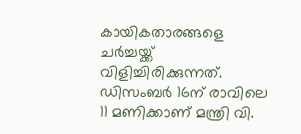കായികതാരങ്ങളെ ചർച്ചയ്ക്ക് വിളിച്ചിരിക്കുന്നത്. ഡിസംബർ 16ന് രാവിലെ 11 മണിക്കാണ് മന്ത്രി വി.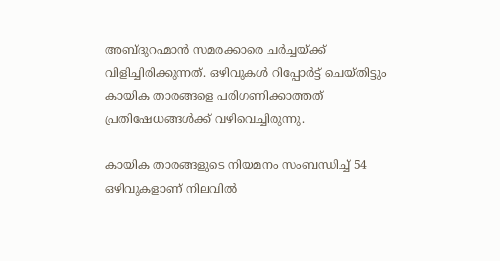അബ്ദുറഹ്മാൻ സമരക്കാരെ ചർച്ചയ്ക്ക് വിളിച്ചിരിക്കുന്നത്. ഒഴിവുകൾ റിപ്പോർട്ട് ചെയ്തിട്ടും കായിക താരങ്ങളെ പരിഗണിക്കാത്തത് പ്രതിഷേധങ്ങൾക്ക് വഴിവെച്ചിരുന്നു.

കായിക താരങ്ങളുടെ നിയമനം സംബന്ധിച്ച് 54 ഒഴിവുകളാണ് നിലവിൽ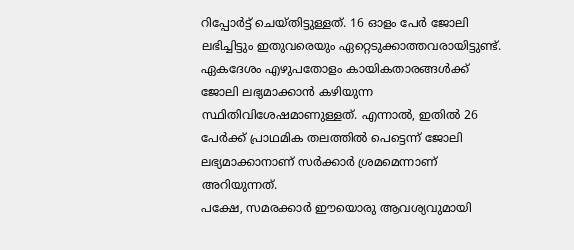റിപ്പോർട്ട് ചെയ്തിട്ടുള്ളത്. 16 ഓളം പേർ ജോലി ലഭിച്ചിട്ടും ഇതുവരെയും ഏറ്റെടുക്കാത്തവരായിട്ടുണ്ട്. ഏകദേശം എഴുപതോളം കായികതാരങ്ങൾക്ക് ജോലി ലഭ്യമാക്കാൻ കഴിയുന്ന സ്ഥിതിവിശേഷമാണുള്ളത്. എന്നാൽ, ഇതിൽ 26 പേർക്ക് പ്രാഥമിക തലത്തിൽ പെട്ടെന്ന് ജോലി ലഭ്യമാക്കാനാണ് സർക്കാർ ശ്രമമെന്നാണ് അറിയുന്നത്.
പക്ഷേ, സമരക്കാർ ഈയൊരു ആവശ്യവുമായി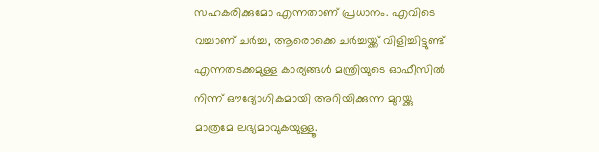സഹകരിക്കുമോ എന്നതാണ് പ്രധാനം. എവിടെ വച്ചാണ് ചർച്ച, ആരൊക്കെ ചർച്ചയ്ക്ക് വിളിച്ചിട്ടുണ്ട് എന്നതടക്കമുള്ള കാര്യങ്ങൾ മന്ത്രിയുടെ ഓഫീസിൽ നിന്ന് ഔദ്യോഗികമായി അറിയിക്കുന്ന മുറയ്ക്കു മാത്രമേ ലഭ്യമാവുകയുള്ളൂ.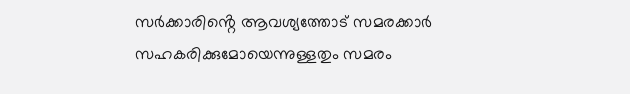സർക്കാരിൻ്റെ ആവശ്യത്തോട് സമരക്കാർ സഹകരിക്കുമോയെന്നുള്ളതും സമരം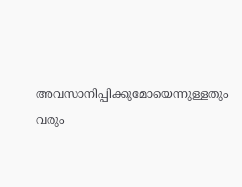അവസാനിപ്പിക്കുമോയെന്നുള്ളതും വരും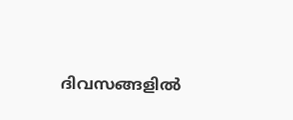ദിവസങ്ങളിൽ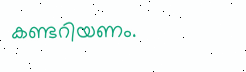കണ്ടറിയണം.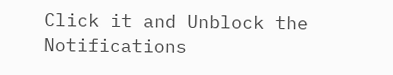Click it and Unblock the Notifications